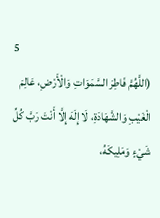5
(اللَّهُمَّ فَاطِرَ السَّمَوَاتِ وَالْأَرْضِ، عَالِمَ الْغَيْبِ وَالشَّهَادَةِ، لَا إِلَهَ إِلَّا أَنْتَ رَبَّ كُلِّ شَيْءٍ وَمَلِيكَهُ،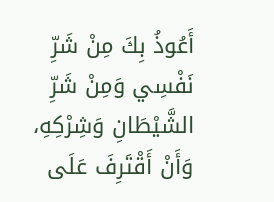أَعُوذُ بِكَ مِنْ شَرِّ نَفْسِي وَمِنْ شَرِّ الشَّيْطَانِ وَشِرْكِهِ، وَأَنْ أَقْتَرِفَ عَلَى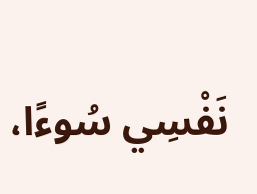نَفْسِي سُوءًا،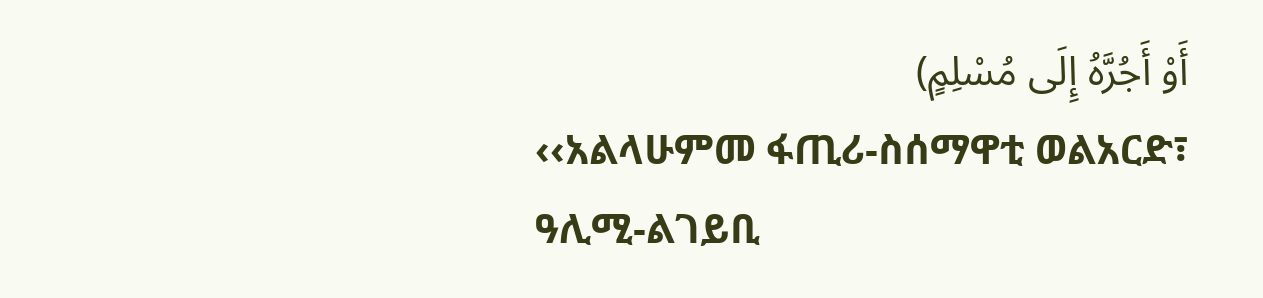أَوْ أَجُرَّهُ إِلَى مُسْلِمٍ)
‹‹አልላሁምመ ፋጢሪ-ስሰማዋቲ ወልአርድ፣ ዓሊሚ-ልገይቢ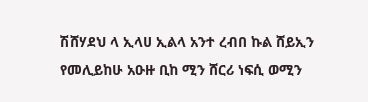ሽሸሃደህ ላ ኢላሀ ኢልላ አንተ ረብበ ኩል ሸይኢን የመሊይከሁ አዑዙ ቢከ ሚን ሸርሪ ነፍሲ ወሚን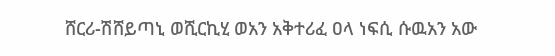ሸርሪ-ሽሸይጣኒ ወሺርኪሂ ወአን አቅተሪፈ ዐላ ነፍሲ ሱዉአን አው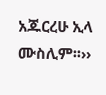አጁርረሁ ኢላ ሙስሊም፡፡››